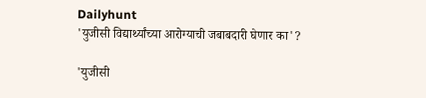Dailyhunt
'युजीसी विद्यार्थ्यांच्या आरोग्याची जबाबदारी घेणार का'?

'युजीसी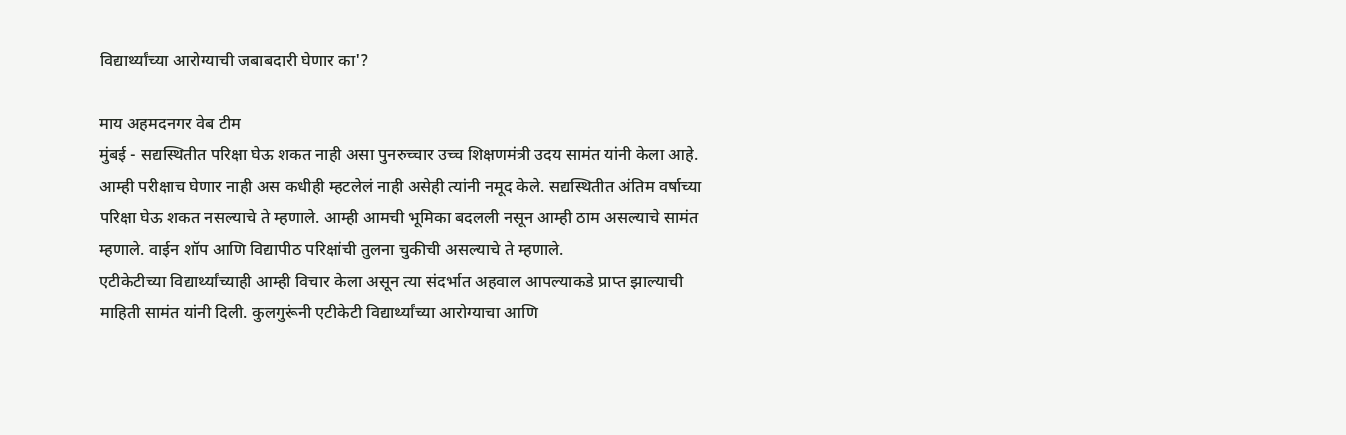विद्यार्थ्यांच्या आरोग्याची जबाबदारी घेणार का'?

माय अहमदनगर वेब टीम
मुंबई - सद्यस्थितीत परिक्षा घेऊ शकत नाही असा पुनरुच्चार उच्च शिक्षणमंत्री उदय सामंत यांनी केला आहे. आम्ही परीक्षाच घेणार नाही अस कधीही म्हटलेलं नाही असेही त्यांनी नमूद केले. सद्यस्थितीत अंतिम वर्षाच्या परिक्षा घेऊ शकत नसल्याचे ते म्हणाले. आम्ही आमची भूमिका बदलली नसून आम्ही ठाम असल्याचे सामंत म्हणाले. वाईन शॉप आणि विद्यापीठ परिक्षांची तुलना चुकीची असल्याचे ते म्हणाले.
एटीकेटीच्या विद्यार्थ्यांच्याही आम्ही विचार केला असून त्या संदर्भात अहवाल आपल्याकडे प्राप्त झाल्याची माहिती सामंत यांनी दिली. कुलगुरूंनी एटीकेटी विद्यार्थ्यांच्या आरोग्याचा आणि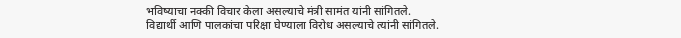भविष्याचा नक्की विचार केला असल्याचे मंत्री सामंत यांनी सांगितले.
विद्यार्थी आणि पालकांचा परिक्षा घेण्याला विरोध असल्याचे त्यांनी सांगितले.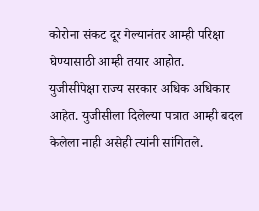कोरोना संकट दूर गेल्यानंतर आम्ही परिक्षा घेण्यासाठी आम्ही तयार आहोत.
युजीसीपेक्षा राज्य सरकार अधिक अधिकार आहेत. युजीसीला दिलेल्या पत्रात आम्ही बदल केलेला नाही असेही त्यांनी सांगितले.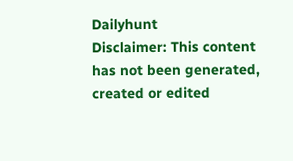Dailyhunt
Disclaimer: This content has not been generated, created or edited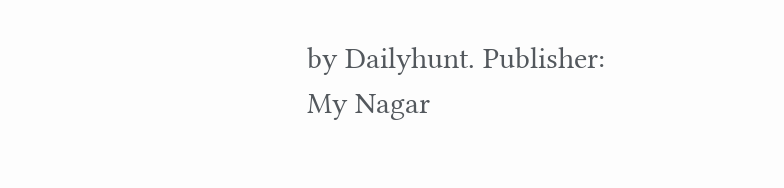by Dailyhunt. Publisher: My Nagar